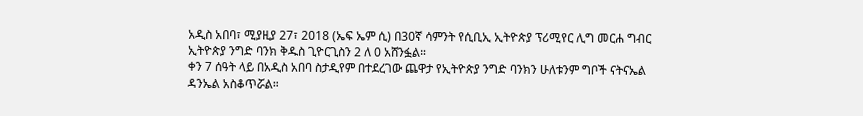አዲስ አበባ፣ ሚያዚያ 27፣ 2018 (ኤፍ ኤም ሲ) በ30ኛ ሳምንት የሲቢኢ ኢትዮጵያ ፕሪሚየር ሊግ መርሐ ግብር ኢትዮጵያ ንግድ ባንክ ቅዱስ ጊዮርጊስን 2 ለ 0 አሸንፏል።
ቀን 7 ሰዓት ላይ በአዲስ አበባ ስታዲየም በተደረገው ጨዋታ የኢትዮጵያ ንግድ ባንክን ሁለቱንም ግቦች ናትናኤል ዳንኤል አስቆጥሯል።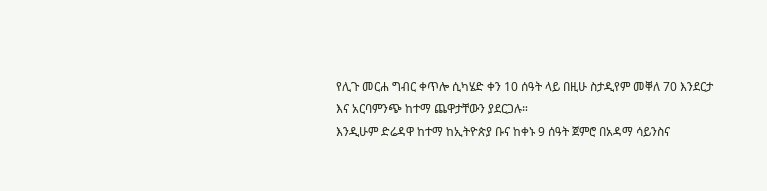የሊጉ መርሐ ግብር ቀጥሎ ሲካሄድ ቀን 10 ሰዓት ላይ በዚሁ ስታዲየም መቐለ 70 እንደርታ እና አርባምንጭ ከተማ ጨዋታቸውን ያደርጋሉ።
እንዲሁም ድሬዳዋ ከተማ ከኢትዮጵያ ቡና ከቀኑ 9 ሰዓት ጀምሮ በአዳማ ሳይንስና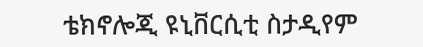ቴክኖሎጂ ዩኒቨርሲቲ ስታዲየም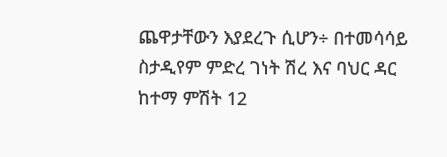ጨዋታቸውን እያደረጉ ሲሆን÷ በተመሳሳይ ስታዲየም ምድረ ገነት ሽረ እና ባህር ዳር ከተማ ምሽት 12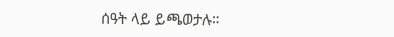ሰዓት ላይ ይጫወታሉ።